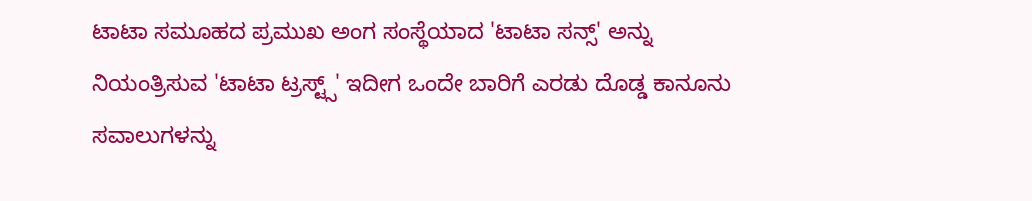ಟಾಟಾ ಸಮೂಹದ ಪ್ರಮುಖ ಅಂಗ ಸಂಸ್ಥೆಯಾದ 'ಟಾಟಾ ಸನ್ಸ್' ಅನ್ನು ನಿಯಂತ್ರಿಸುವ 'ಟಾಟಾ ಟ್ರಸ್ಟ್ಸ್' ಇದೀಗ ಒಂದೇ ಬಾರಿಗೆ ಎರಡು ದೊಡ್ಡ ಕಾನೂನು ಸವಾಲುಗಳನ್ನು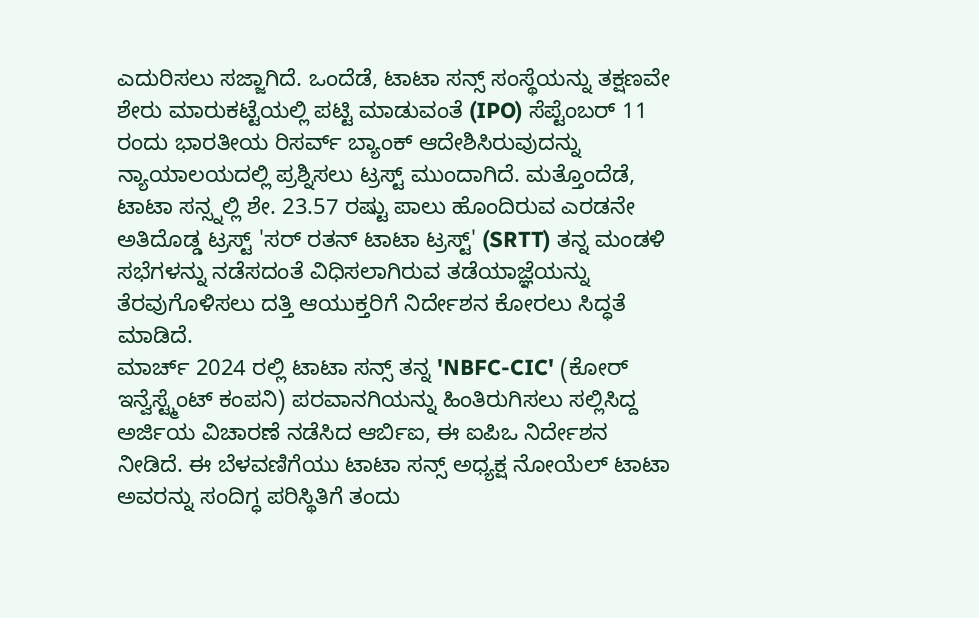ಎದುರಿಸಲು ಸಜ್ಜಾಗಿದೆ. ಒಂದೆಡೆ, ಟಾಟಾ ಸನ್ಸ್ ಸಂಸ್ಥೆಯನ್ನು ತಕ್ಷಣವೇ ಶೇರು ಮಾರುಕಟ್ಟೆಯಲ್ಲಿ ಪಟ್ಟಿ ಮಾಡುವಂತೆ (IPO) ಸೆಪ್ಟೆಂಬರ್ 11 ರಂದು ಭಾರತೀಯ ರಿಸರ್ವ್ ಬ್ಯಾಂಕ್ ಆದೇಶಿಸಿರುವುದನ್ನು ನ್ಯಾಯಾಲಯದಲ್ಲಿ ಪ್ರಶ್ನಿಸಲು ಟ್ರಸ್ಟ್ ಮುಂದಾಗಿದೆ. ಮತ್ತೊಂದೆಡೆ, ಟಾಟಾ ಸನ್ಸ್ನಲ್ಲಿ ಶೇ. 23.57 ರಷ್ಟು ಪಾಲು ಹೊಂದಿರುವ ಎರಡನೇ ಅತಿದೊಡ್ಡ ಟ್ರಸ್ಟ್ 'ಸರ್ ರತನ್ ಟಾಟಾ ಟ್ರಸ್ಟ್' (SRTT) ತನ್ನ ಮಂಡಳಿ ಸಭೆಗಳನ್ನು ನಡೆಸದಂತೆ ವಿಧಿಸಲಾಗಿರುವ ತಡೆಯಾಜ್ಞೆಯನ್ನು ತೆರವುಗೊಳಿಸಲು ದತ್ತಿ ಆಯುಕ್ತರಿಗೆ ನಿರ್ದೇಶನ ಕೋರಲು ಸಿದ್ಧತೆ ಮಾಡಿದೆ.
ಮಾರ್ಚ್ 2024 ರಲ್ಲಿ ಟಾಟಾ ಸನ್ಸ್ ತನ್ನ 'NBFC-CIC' (ಕೋರ್ ಇನ್ವೆಸ್ಟ್ಮೆಂಟ್ ಕಂಪನಿ) ಪರವಾನಗಿಯನ್ನು ಹಿಂತಿರುಗಿಸಲು ಸಲ್ಲಿಸಿದ್ದ ಅರ್ಜಿಯ ವಿಚಾರಣೆ ನಡೆಸಿದ ಆರ್ಬಿಐ, ಈ ಐಪಿಒ ನಿರ್ದೇಶನ ನೀಡಿದೆ. ಈ ಬೆಳವಣಿಗೆಯು ಟಾಟಾ ಸನ್ಸ್ ಅಧ್ಯಕ್ಷ ನೋಯೆಲ್ ಟಾಟಾ ಅವರನ್ನು ಸಂದಿಗ್ಧ ಪರಿಸ್ಥಿತಿಗೆ ತಂದು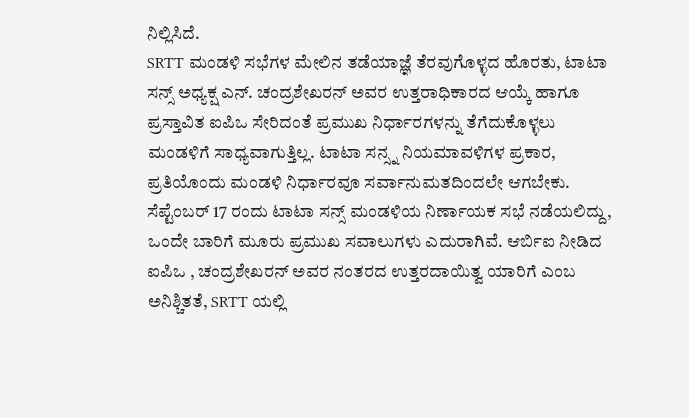ನಿಲ್ಲಿಸಿದೆ.
SRTT ಮಂಡಳಿ ಸಭೆಗಳ ಮೇಲಿನ ತಡೆಯಾಜ್ಞೆ ತೆರವುಗೊಳ್ಳದ ಹೊರತು, ಟಾಟಾ ಸನ್ಸ್ ಅಧ್ಯಕ್ಷ ಎನ್. ಚಂದ್ರಶೇಖರನ್ ಅವರ ಉತ್ತರಾಧಿಕಾರದ ಆಯ್ಕೆ ಹಾಗೂ ಪ್ರಸ್ತಾವಿತ ಐಪಿಒ ಸೇರಿದಂತೆ ಪ್ರಮುಖ ನಿರ್ಧಾರಗಳನ್ನು ತೆಗೆದುಕೊಳ್ಳಲು ಮಂಡಳಿಗೆ ಸಾಧ್ಯವಾಗುತ್ತಿಲ್ಲ. ಟಾಟಾ ಸನ್ಸ್ನ ನಿಯಮಾವಳಿಗಳ ಪ್ರಕಾರ, ಪ್ರತಿಯೊಂದು ಮಂಡಳಿ ನಿರ್ಧಾರವೂ ಸರ್ವಾನುಮತದಿಂದಲೇ ಆಗಬೇಕು. ಸೆಪ್ಟೆಂಬರ್ 17 ರಂದು ಟಾಟಾ ಸನ್ಸ್ ಮಂಡಳಿಯ ನಿರ್ಣಾಯಕ ಸಭೆ ನಡೆಯಲಿದ್ದು, ಒಂದೇ ಬಾರಿಗೆ ಮೂರು ಪ್ರಮುಖ ಸವಾಲುಗಳು ಎದುರಾಗಿವೆ. ಆರ್ಬಿಐ ನೀಡಿದ ಐಪಿಒ , ಚಂದ್ರಶೇಖರನ್ ಅವರ ನಂತರದ ಉತ್ತರದಾಯಿತ್ವ ಯಾರಿಗೆ ಎಂಬ ಅನಿಶ್ಚಿತತೆ, SRTT ಯಲ್ಲಿ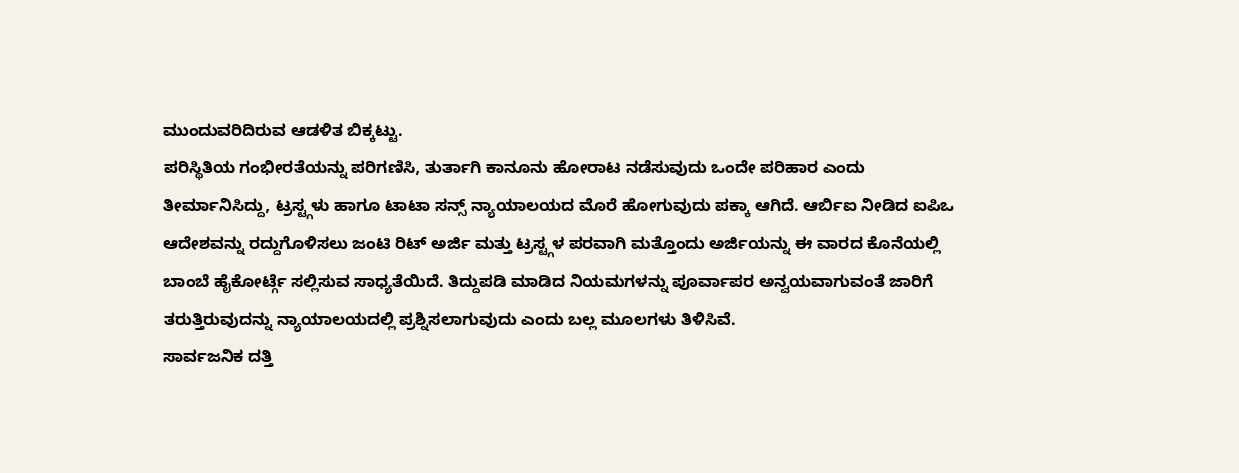ಮುಂದುವರಿದಿರುವ ಆಡಳಿತ ಬಿಕ್ಕಟ್ಟು.
ಪರಿಸ್ಥಿತಿಯ ಗಂಭೀರತೆಯನ್ನು ಪರಿಗಣಿಸಿ, ತುರ್ತಾಗಿ ಕಾನೂನು ಹೋರಾಟ ನಡೆಸುವುದು ಒಂದೇ ಪರಿಹಾರ ಎಂದು ತೀರ್ಮಾನಿಸಿದ್ದು, ಟ್ರಸ್ಟ್ಗಳು ಹಾಗೂ ಟಾಟಾ ಸನ್ಸ್ ನ್ಯಾಯಾಲಯದ ಮೊರೆ ಹೋಗುವುದು ಪಕ್ಕಾ ಆಗಿದೆ. ಆರ್ಬಿಐ ನೀಡಿದ ಐಪಿಒ ಆದೇಶವನ್ನು ರದ್ದುಗೊಳಿಸಲು ಜಂಟಿ ರಿಟ್ ಅರ್ಜಿ ಮತ್ತು ಟ್ರಸ್ಟ್ಗಳ ಪರವಾಗಿ ಮತ್ತೊಂದು ಅರ್ಜಿಯನ್ನು ಈ ವಾರದ ಕೊನೆಯಲ್ಲಿ ಬಾಂಬೆ ಹೈಕೋರ್ಟ್ಗೆ ಸಲ್ಲಿಸುವ ಸಾಧ್ಯತೆಯಿದೆ. ತಿದ್ದುಪಡಿ ಮಾಡಿದ ನಿಯಮಗಳನ್ನು ಪೂರ್ವಾಪರ ಅನ್ವಯವಾಗುವಂತೆ ಜಾರಿಗೆ ತರುತ್ತಿರುವುದನ್ನು ನ್ಯಾಯಾಲಯದಲ್ಲಿ ಪ್ರಶ್ನಿಸಲಾಗುವುದು ಎಂದು ಬಲ್ಲ ಮೂಲಗಳು ತಿಳಿಸಿವೆ.
ಸಾರ್ವಜನಿಕ ದತ್ತಿ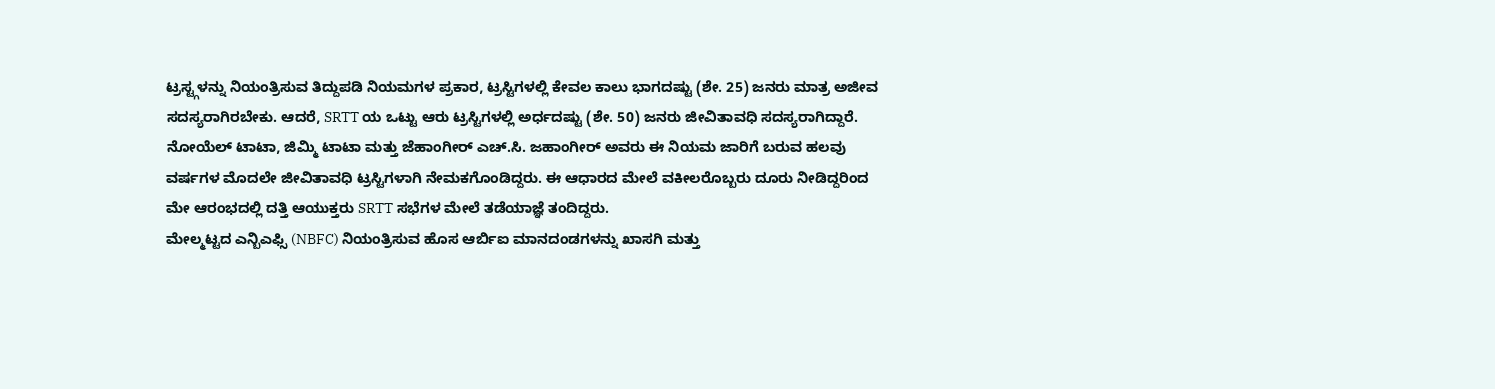ಟ್ರಸ್ಟ್ಗಳನ್ನು ನಿಯಂತ್ರಿಸುವ ತಿದ್ದುಪಡಿ ನಿಯಮಗಳ ಪ್ರಕಾರ, ಟ್ರಸ್ಟಿಗಳಲ್ಲಿ ಕೇವಲ ಕಾಲು ಭಾಗದಷ್ಟು (ಶೇ. 25) ಜನರು ಮಾತ್ರ ಅಜೀವ ಸದಸ್ಯರಾಗಿರಬೇಕು. ಆದರೆ, SRTT ಯ ಒಟ್ಟು ಆರು ಟ್ರಸ್ಟಿಗಳಲ್ಲಿ ಅರ್ಧದಷ್ಟು (ಶೇ. 50) ಜನರು ಜೀವಿತಾವಧಿ ಸದಸ್ಯರಾಗಿದ್ದಾರೆ. ನೋಯೆಲ್ ಟಾಟಾ, ಜಿಮ್ಮಿ ಟಾಟಾ ಮತ್ತು ಜೆಹಾಂಗೀರ್ ಎಚ್.ಸಿ. ಜಹಾಂಗೀರ್ ಅವರು ಈ ನಿಯಮ ಜಾರಿಗೆ ಬರುವ ಹಲವು ವರ್ಷಗಳ ಮೊದಲೇ ಜೀವಿತಾವಧಿ ಟ್ರಸ್ಟಿಗಳಾಗಿ ನೇಮಕಗೊಂಡಿದ್ದರು. ಈ ಆಧಾರದ ಮೇಲೆ ವಕೀಲರೊಬ್ಬರು ದೂರು ನೀಡಿದ್ದರಿಂದ ಮೇ ಆರಂಭದಲ್ಲಿ ದತ್ತಿ ಆಯುಕ್ತರು SRTT ಸಭೆಗಳ ಮೇಲೆ ತಡೆಯಾಜ್ಞೆ ತಂದಿದ್ದರು.
ಮೇಲ್ಮಟ್ಟದ ಎನ್ಬಿಎಫ್ಸಿ (NBFC) ನಿಯಂತ್ರಿಸುವ ಹೊಸ ಆರ್ಬಿಐ ಮಾನದಂಡಗಳನ್ನು ಖಾಸಗಿ ಮತ್ತು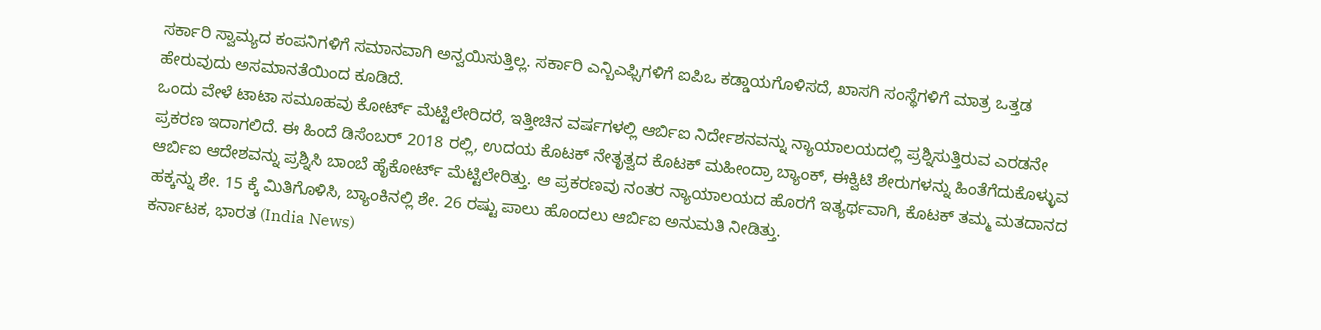ಸರ್ಕಾರಿ ಸ್ವಾಮ್ಯದ ಕಂಪನಿಗಳಿಗೆ ಸಮಾನವಾಗಿ ಅನ್ವಯಿಸುತ್ತಿಲ್ಲ. ಸರ್ಕಾರಿ ಎನ್ಬಿಎಫ್ಸಿಗಳಿಗೆ ಐಪಿಒ ಕಡ್ಡಾಯಗೊಳಿಸದೆ, ಖಾಸಗಿ ಸಂಸ್ಥೆಗಳಿಗೆ ಮಾತ್ರ ಒತ್ತಡ ಹೇರುವುದು ಅಸಮಾನತೆಯಿಂದ ಕೂಡಿದೆ.
ಒಂದು ವೇಳೆ ಟಾಟಾ ಸಮೂಹವು ಕೋರ್ಟ್ ಮೆಟ್ಟಿಲೇರಿದರೆ, ಇತ್ತೀಚಿನ ವರ್ಷಗಳಲ್ಲಿ ಆರ್ಬಿಐ ನಿರ್ದೇಶನವನ್ನು ನ್ಯಾಯಾಲಯದಲ್ಲಿ ಪ್ರಶ್ನಿಸುತ್ತಿರುವ ಎರಡನೇ ಪ್ರಕರಣ ಇದಾಗಲಿದೆ. ಈ ಹಿಂದೆ ಡಿಸೆಂಬರ್ 2018 ರಲ್ಲಿ, ಉದಯ ಕೊಟಕ್ ನೇತೃತ್ವದ ಕೊಟಕ್ ಮಹೀಂದ್ರಾ ಬ್ಯಾಂಕ್, ಈಕ್ವಿಟಿ ಶೇರುಗಳನ್ನು ಹಿಂತೆಗೆದುಕೊಳ್ಳುವ ಆರ್ಬಿಐ ಆದೇಶವನ್ನು ಪ್ರಶ್ನಿಸಿ ಬಾಂಬೆ ಹೈಕೋರ್ಟ್ ಮೆಟ್ಟಿಲೇರಿತ್ತು. ಆ ಪ್ರಕರಣವು ನಂತರ ನ್ಯಾಯಾಲಯದ ಹೊರಗೆ ಇತ್ಯರ್ಥವಾಗಿ, ಕೊಟಕ್ ತಮ್ಮ ಮತದಾನದ ಹಕ್ಕನ್ನು ಶೇ. 15 ಕ್ಕೆ ಮಿತಿಗೊಳಿಸಿ, ಬ್ಯಾಂಕಿನಲ್ಲಿ ಶೇ. 26 ರಷ್ಟು ಪಾಲು ಹೊಂದಲು ಆರ್ಬಿಐ ಅನುಮತಿ ನೀಡಿತ್ತು.
ಕರ್ನಾಟಕ, ಭಾರತ (India News)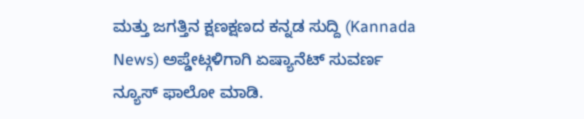ಮತ್ತು ಜಗತ್ತಿನ ಕ್ಷಣಕ್ಷಣದ ಕನ್ನಡ ಸುದ್ದಿ (Kannada News) ಅಪ್ಡೇಟ್ಗಳಿಗಾಗಿ ಏಷ್ಯಾನೆಟ್ ಸುವರ್ಣ ನ್ಯೂಸ್ ಫಾಲೋ ಮಾಡಿ.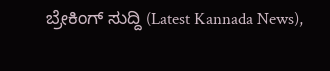ಬ್ರೇಕಿಂಗ್ ಸುದ್ದಿ (Latest Kannada News),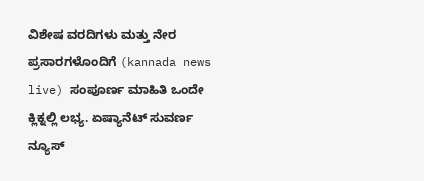ವಿಶೇಷ ವರದಿಗಳು ಮತ್ತು ನೇರ ಪ್ರಸಾರಗಳೊಂದಿಗೆ (kannada news live) ಸಂಪೂರ್ಣ ಮಾಹಿತಿ ಒಂದೇ ಕ್ಲಿಕ್ನಲ್ಲಿ ಲಭ್ಯ. ಏಷ್ಯಾನೆಟ್ ಸುವರ್ಣ ನ್ಯೂಸ್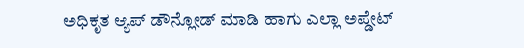ಅಧಿಕೃತ ಆ್ಯಪ್ ಡೌನ್ಲೋಡ್ ಮಾಡಿ ಹಾಗು ಎಲ್ಲಾ ಅಪ್ಡೇಟ್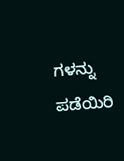ಗಳನ್ನು ಪಡೆಯಿರಿ